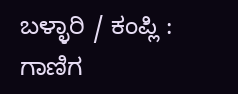ಬಳ್ಳಾರಿ / ಕಂಪ್ಲಿ : ಗಾಣಿಗ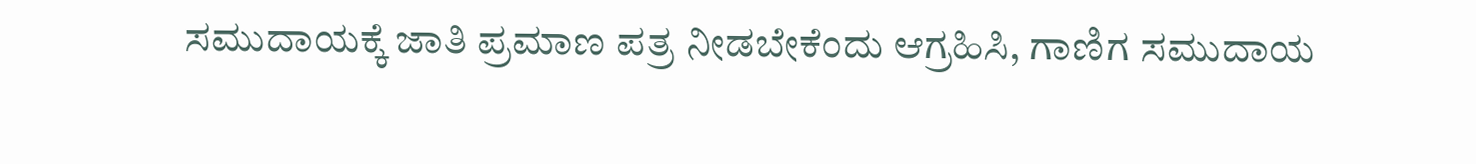ಸಮುದಾಯಕ್ಕೆ ಜಾತಿ ಪ್ರಮಾಣ ಪತ್ರ ನೀಡಬೇಕೆಂದು ಆಗ್ರಹಿಸಿ, ಗಾಣಿಗ ಸಮುದಾಯ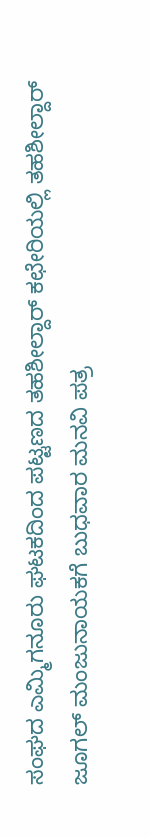ಸಂಘದ ಎಮ್ಮಿಗನೂರು ಘಟಕದಿಂದ ಪಟ್ಟಣದ ತಹಶೀಲ್ದಾರ್ ಕಛೇರಿಯಲ್ಲಿ ತಹಶೀಲ್ದಾರ್ ಜೂಗಲ್ ಮಂಜುನಾಯಕಗೆ ಬುಧವಾರ ಮನವಿ ಪತ್ರ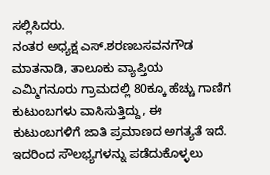ಸಲ್ಲಿಸಿದರು.
ನಂತರ ಅಧ್ಯಕ್ಷ ಎಸ್.ಶರಣಬಸವನಗೌಡ ಮಾತನಾಡಿ, ತಾಲೂಕು ವ್ಯಾಪ್ತಿಯ ಎಮ್ಮಿಗನೂರು ಗ್ರಾಮದಲ್ಲಿ 80ಕ್ಕೂ ಹೆಚ್ಚು ಗಾಣಿಗ ಕುಟುಂಬಗಳು ವಾಸಿಸುತ್ತಿದ್ದು, ಈ ಕುಟುಂಬಗಳಿಗೆ ಜಾತಿ ಪ್ರಮಾಣದ ಅಗತ್ಯತೆ ಇದೆ. ಇದರಿಂದ ಸೌಲಭ್ಯಗಳನ್ನು ಪಡೆದುಕೊಳ್ಳಲು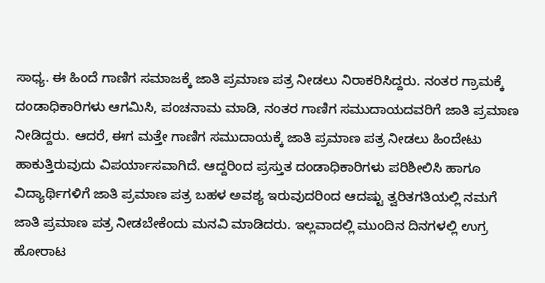ಸಾಧ್ಯ. ಈ ಹಿಂದೆ ಗಾಣಿಗ ಸಮಾಜಕ್ಕೆ ಜಾತಿ ಪ್ರಮಾಣ ಪತ್ರ ನೀಡಲು ನಿರಾಕರಿಸಿದ್ದರು. ನಂತರ ಗ್ರಾಮಕ್ಕೆ ದಂಡಾಧಿಕಾರಿಗಳು ಆಗಮಿಸಿ, ಪಂಚನಾಮ ಮಾಡಿ, ನಂತರ ಗಾಣಿಗ ಸಮುದಾಯದವರಿಗೆ ಜಾತಿ ಪ್ರಮಾಣ ನೀಡಿದ್ದರು. ಆದರೆ, ಈಗ ಮತ್ತೇ ಗಾಣಿಗ ಸಮುದಾಯಕ್ಕೆ ಜಾತಿ ಪ್ರಮಾಣ ಪತ್ರ ನೀಡಲು ಹಿಂದೇಟು ಹಾಕುತ್ತಿರುವುದು ವಿಪರ್ಯಾಸವಾಗಿದೆ. ಆದ್ದರಿಂದ ಪ್ರಸ್ತುತ ದಂಡಾಧಿಕಾರಿಗಳು ಪರಿಶೀಲಿಸಿ ಹಾಗೂ ವಿದ್ಯಾರ್ಥಿಗಳಿಗೆ ಜಾತಿ ಪ್ರಮಾಣ ಪತ್ರ ಬಹಳ ಅವಶ್ಯ ಇರುವುದರಿಂದ ಆದಷ್ಟು ತ್ವರಿತಗತಿಯಲ್ಲಿ ನಮಗೆ ಜಾತಿ ಪ್ರಮಾಣ ಪತ್ರ ನೀಡಬೇಕೆಂದು ಮನವಿ ಮಾಡಿದರು. ಇಲ್ಲವಾದಲ್ಲಿ ಮುಂದಿನ ದಿನಗಳಲ್ಲಿ ಉಗ್ರ ಹೋರಾಟ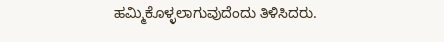ಹಮ್ಮಿಕೊಳ್ಳಲಾಗುವುದೆಂದು ತಿಳಿಸಿದರು.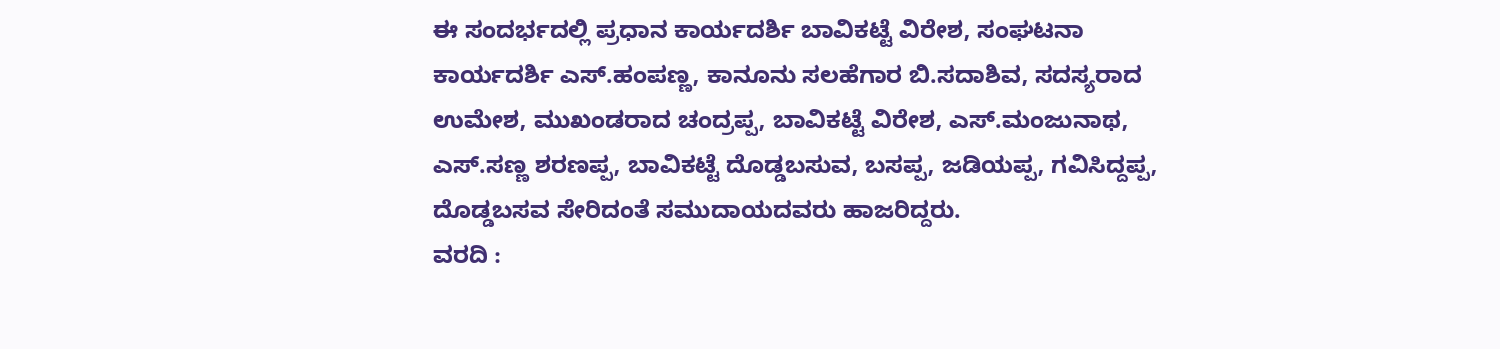ಈ ಸಂದರ್ಭದಲ್ಲಿ ಪ್ರಧಾನ ಕಾರ್ಯದರ್ಶಿ ಬಾವಿಕಟ್ಟೆ ವಿರೇಶ, ಸಂಘಟನಾ ಕಾರ್ಯದರ್ಶಿ ಎಸ್.ಹಂಪಣ್ಣ, ಕಾನೂನು ಸಲಹೆಗಾರ ಬಿ.ಸದಾಶಿವ, ಸದಸ್ಯರಾದ ಉಮೇಶ, ಮುಖಂಡರಾದ ಚಂದ್ರಪ್ಪ, ಬಾವಿಕಟ್ಟೆ ವಿರೇಶ, ಎಸ್.ಮಂಜುನಾಥ, ಎಸ್.ಸಣ್ಣ ಶರಣಪ್ಪ, ಬಾವಿಕಟ್ಟೆ ದೊಡ್ಡಬಸುವ, ಬಸಪ್ಪ, ಜಡಿಯಪ್ಪ, ಗವಿಸಿದ್ದಪ್ಪ, ದೊಡ್ಡಬಸವ ಸೇರಿದಂತೆ ಸಮುದಾಯದವರು ಹಾಜರಿದ್ದರು.
ವರದಿ :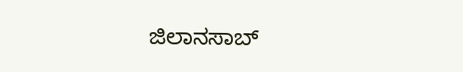ಜಿಲಾನಸಾಬ್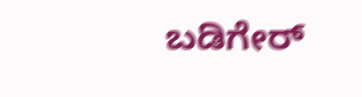ಬಡಿಗೇರ್